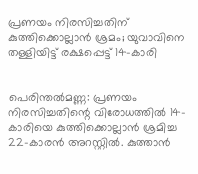പ്രണയം നിരസിച്ചതിന് കുത്തിക്കൊല്ലാൻ ശ്രമം; യുവാവിനെ തള്ളിയിട്ട് രക്ഷപ്പെട്ട് 14-കാരി


പെരിന്തൽമണ്ണ: പ്രണയം നിരസിച്ചതിന്റെ വിരോധത്തിൽ 14-കാരിയെ കുത്തിക്കൊല്ലാൻ ശ്രമിച്ച 22-കാരൻ അറസ്റ്റിൽ. കുത്താൻ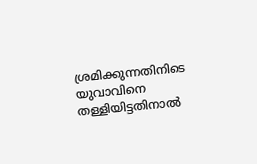ശ്രമിക്കുന്നതിനിടെ യുവാവിനെ തള്ളിയിട്ടതിനാൽ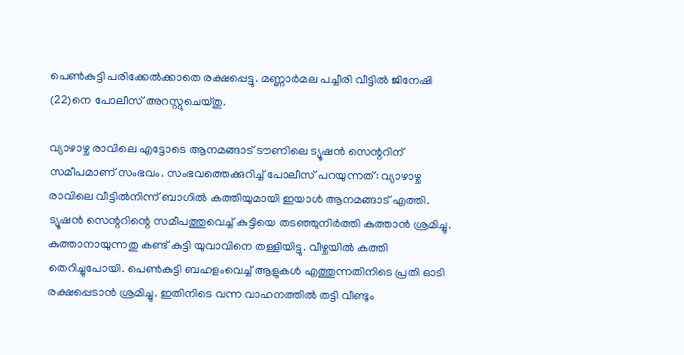പെൺകുട്ടി പരിക്കേൽക്കാതെ രക്ഷപ്പെട്ടു. മണ്ണാർമല പച്ചീരി വീട്ടിൽ ജിനേഷി (22)നെ പോലീസ് അറസ്റ്റുചെയ്തു.

വ്യാഴാഴ്ച രാവിലെ എട്ടോടെ ആനമങ്ങാട് ടൗണിലെ ട്യൂഷൻ സെന്ററിന് സമീപമാണ് സംഭവം. സംഭവത്തെക്കുറിച്ച് പോലീസ് പറയുന്നത്: വ്യാഴാഴ്ച രാവിലെ വീട്ടിൽനിന്ന് ബാഗിൽ കത്തിയുമായി ഇയാൾ ആനമങ്ങാട് എത്തി. ട്യൂഷൻ സെന്ററിന്റെ സമീപത്തുവെച്ച് കുട്ടിയെ തടഞ്ഞുനിർത്തി കുത്താൻ ശ്രമിച്ചു. കുത്താനായുന്നതു കണ്ട് കുട്ടി യുവാവിനെ തള്ളിയിട്ടു. വീഴ്ചയിൽ കത്തി തെറിച്ചുപോയി. പെൺകുട്ടി ബഹളംവെച്ച് ആളുകൾ എത്തുന്നതിനിടെ പ്രതി ഓടി രക്ഷപ്പെടാൻ ശ്രമിച്ചു. ഇതിനിടെ വന്ന വാഹനത്തിൽ തട്ടി വീണ്ടും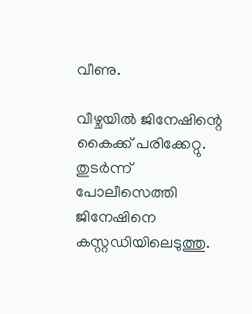വീണു.

വീഴ്ചയിൽ ജിനേഷിന്റെ കൈക്ക് പരിക്കേറ്റു. തുടർന്ന് പോലീസെത്തി ജിനേഷിനെ കസ്റ്റഡിയിലെടുത്തു.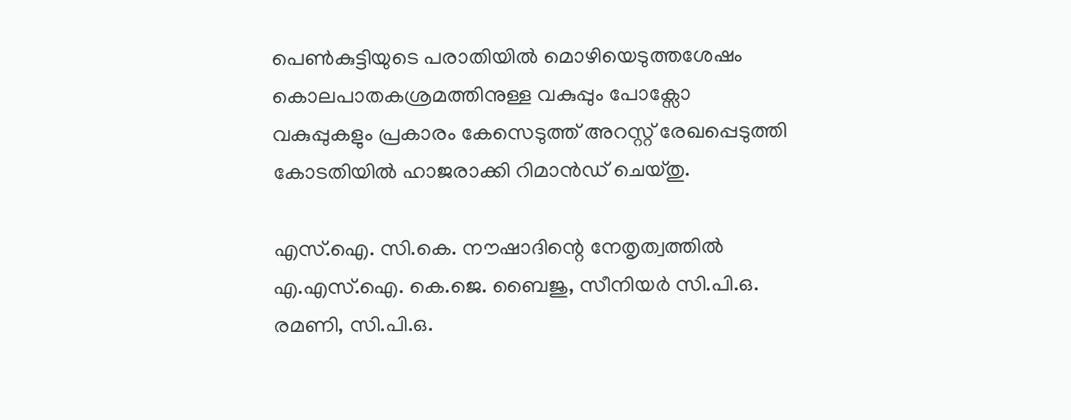പെൺകുട്ടിയുടെ പരാതിയിൽ മൊഴിയെടുത്തശേഷം കൊലപാതകശ്രമത്തിനുള്ള വകുപ്പും പോക്സോ വകുപ്പുകളും പ്രകാരം കേസെടുത്ത് അറസ്റ്റ് രേഖപ്പെടുത്തി കോടതിയിൽ ഹാജരാക്കി റിമാൻഡ് ചെയ്തു.

എസ്.ഐ. സി.കെ. നൗഷാദിന്റെ നേതൃത്വത്തിൽ എ.എസ്.ഐ. കെ.ജെ. ബൈജു, സീനിയർ സി.പി.ഒ. രമണി, സി.പി.ഒ.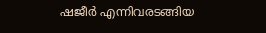ഷജീർ എന്നിവരടങ്ങിയ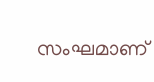സംഘമാണ്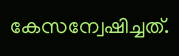കേസന്വേഷിച്ചത്.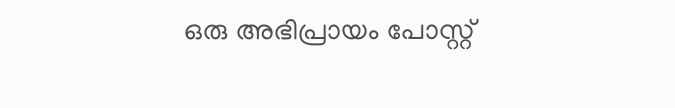ഒരു അഭിപ്രായം പോസ്റ്റ്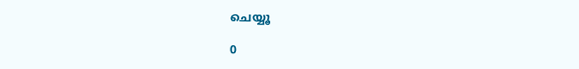ചെയ്യൂ

0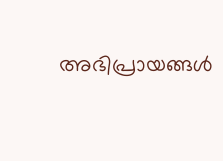അഭിപ്രായങ്ങള്‍